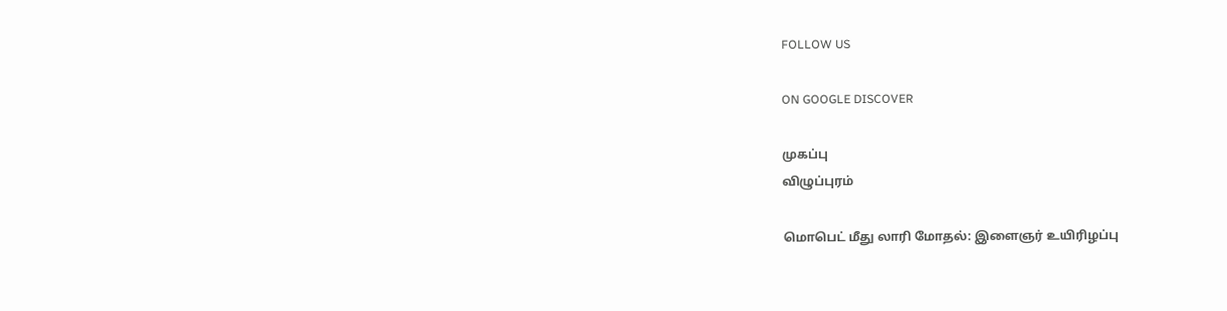FOLLOW US

ON GOOGLE DISCOVER

முகப்பு
விழுப்புரம்

மொபெட் மீது லாரி மோதல்: இளைஞர் உயிரிழப்பு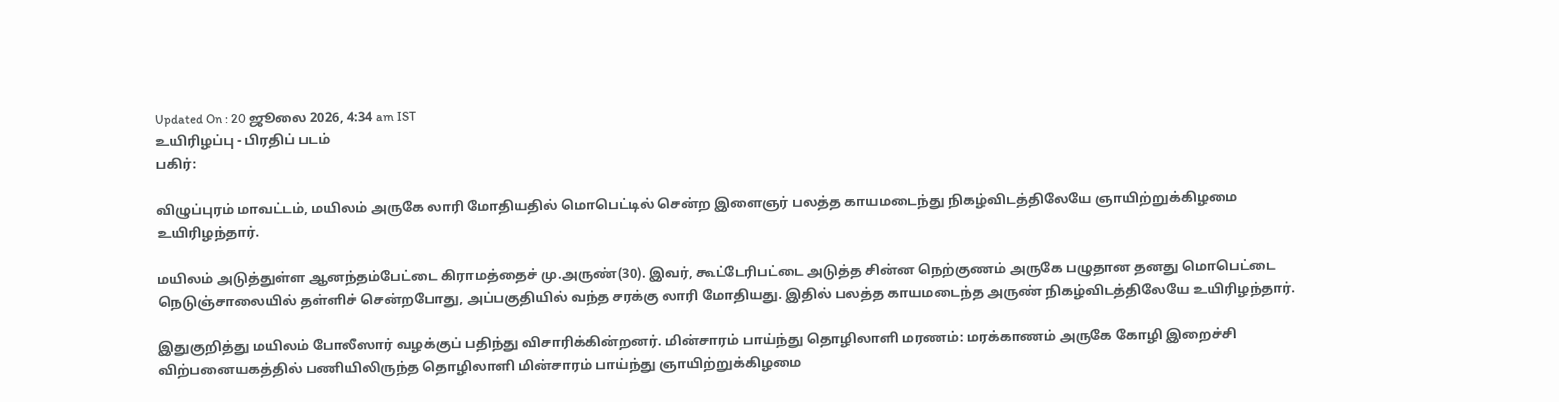Updated On : 20 ஜூலை 2026, 4:34 am IST
உயிரிழப்பு - பிரதிப் படம்
பகிர்:

விழுப்புரம் மாவட்டம், மயிலம் அருகே லாரி மோதியதில் மொபெட்டில் சென்ற இளைஞர் பலத்த காயமடைந்து நிகழ்விடத்திலேயே ஞாயிற்றுக்கிழமை உயிரிழந்தார்.

மயிலம் அடுத்துள்ள ஆனந்தம்பேட்டை கிராமத்தைச் மு.அருண்(30). இவர், கூட்டேரிபட்டை அடுத்த சின்ன நெற்குணம் அருகே பழுதான தனது மொபெட்டை நெடுஞ்சாலையில் தள்ளிச் சென்றபோது, அப்பகுதியில் வந்த சரக்கு லாரி மோதியது. இதில் பலத்த காயமடைந்த அருண் நிகழ்விடத்திலேயே உயிரிழந்தார்.

இதுகுறித்து மயிலம் போலீஸார் வழக்குப் பதிந்து விசாரிக்கின்றனர். மின்சாரம் பாய்ந்து தொழிலாளி மரணம்: மரக்காணம் அருகே கோழி இறைச்சி விற்பனையகத்தில் பணியிலிருந்த தொழிலாளி மின்சாரம் பாய்ந்து ஞாயிற்றுக்கிழமை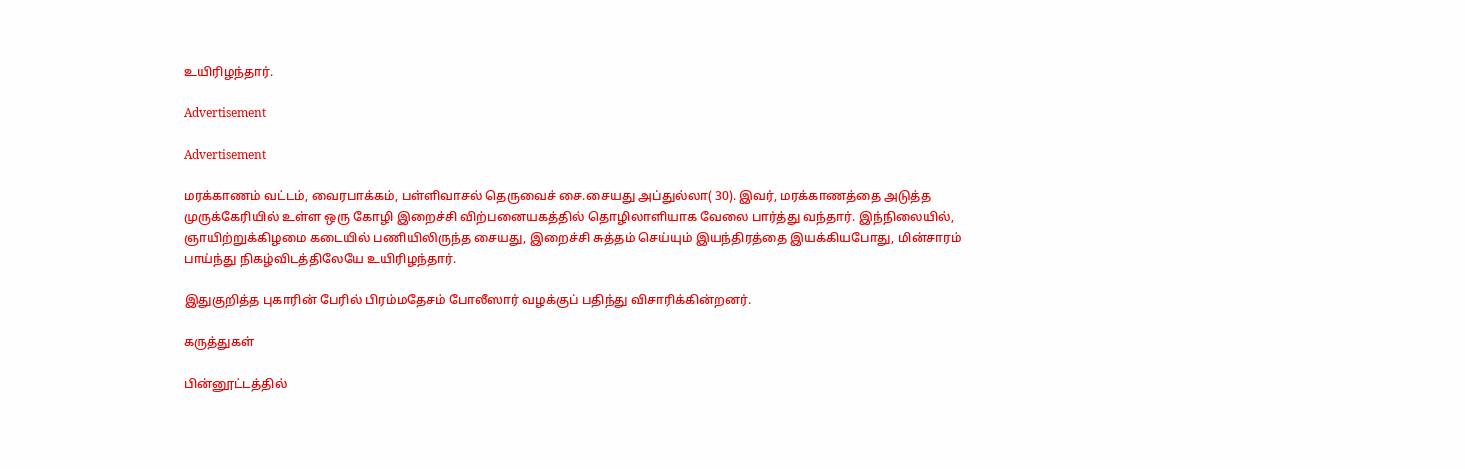உயிரிழந்தார்.

Advertisement

Advertisement

மரக்காணம் வட்டம், வைரபாக்கம், பள்ளிவாசல் தெருவைச் சை.சையது அப்துல்லா( 30). இவர், மரக்காணத்தை அடுத்த முருக்கேரியில் உள்ள ஒரு கோழி இறைச்சி விற்பனையகத்தில் தொழிலாளியாக வேலை பார்த்து வந்தார். இந்நிலையில், ஞாயிற்றுக்கிழமை கடையில் பணியிலிருந்த சையது, இறைச்சி சுத்தம் செய்யும் இயந்திரத்தை இயக்கியபோது, மின்சாரம் பாய்ந்து நிகழ்விடத்திலேயே உயிரிழந்தார்.

இதுகுறித்த புகாரின் பேரில் பிரம்மதேசம் போலீஸார் வழக்குப் பதிந்து விசாரிக்கின்றனர்.

கருத்துகள்

பின்னூட்டத்தில்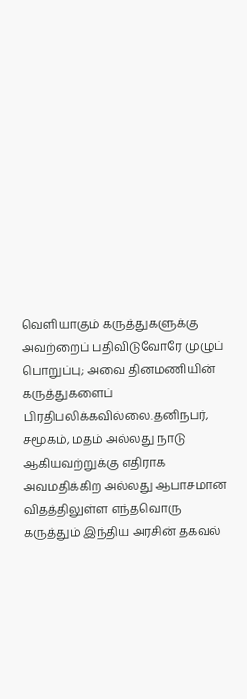வெளியாகும் கருத்துகளுக்கு அவற்றைப் பதிவிடுவோரே முழுப் பொறுப்பு; அவை தினமணியின் கருத்துகளைப் பிரதிபலிக்கவில்லை.தனிநபர், சமூகம், மதம் அல்லது நாடு ஆகியவற்றுக்கு எதிராக அவமதிக்கிற அல்லது ஆபாசமான விதத்திலுள்ள எந்தவொரு கருத்தும் இந்திய அரசின் தகவல்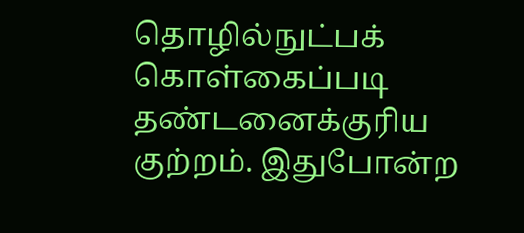தொழில்நுட்பக் கொள்கைப்படி தண்டனைக்குரிய குற்றம். இதுபோன்ற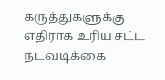கருத்துகளுக்கு எதிராக உரிய சட்ட நடவடிக்கை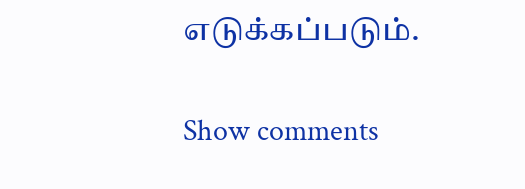எடுக்கப்படும்.

Show comments